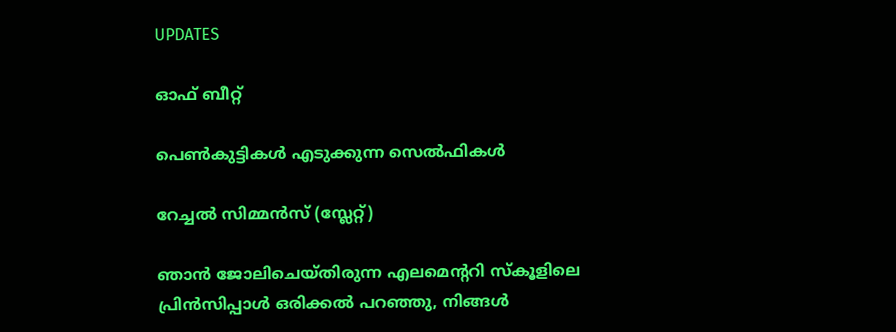UPDATES

ഓഫ് ബീറ്റ്

പെണ്‍കുട്ടികള്‍ എടുക്കുന്ന സെല്‍ഫികള്‍

റേച്ചല്‍ സിമ്മന്‍സ് (സ്ലേറ്റ്)

ഞാന്‍ ജോലിചെയ്തിരുന്ന എലമെന്‍ററി സ്കൂളിലെ പ്രിന്‍സിപ്പാള്‍ ഒരിക്കല്‍ പറഞ്ഞു, നിങ്ങള്‍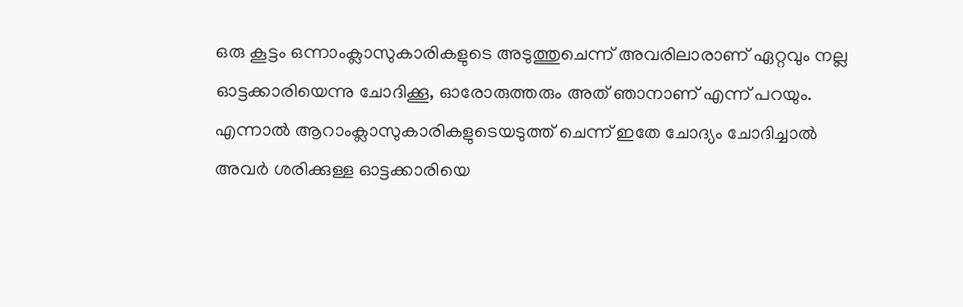ഒരു കൂട്ടം ഒന്നാംക്ലാസുകാരികളുടെ അടുത്തുചെന്ന് അവരിലാരാണ് ഏറ്റവും നല്ല ഓട്ടക്കാരിയെന്നു ചോദിക്കൂ, ഓരോരുത്തരും അത് ഞാനാണ് എന്ന് പറയും. എന്നാല്‍ ആറാംക്ലാസുകാരികളുടെയടുത്ത് ചെന്ന് ഇതേ ചോദ്യം ചോദിച്ചാല്‍ അവര്‍ ശരിക്കുള്ള ഓട്ടക്കാരിയെ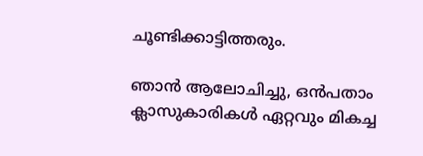ചൂണ്ടിക്കാട്ടിത്തരും.

ഞാന്‍ ആലോചിച്ചു, ഒന്‍പതാം ക്ലാസുകാരികള്‍ ഏറ്റവും മികച്ച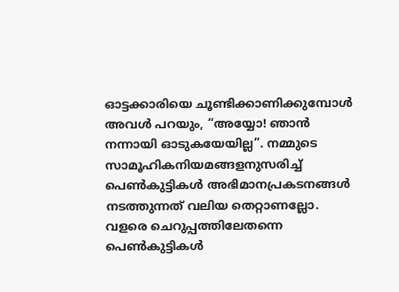ഓട്ടക്കാരിയെ ചൂണ്ടിക്കാണിക്കുമ്പോള്‍ അവള്‍ പറയും, “അയ്യോ! ഞാന്‍ നന്നായി ഓടുകയേയില്ല”. നമ്മുടെ സാമൂഹികനിയമങ്ങളനുസരിച്ച് പെണ്‍കുട്ടികള്‍ അഭിമാനപ്രകടനങ്ങള്‍ നടത്തുന്നത് വലിയ തെറ്റാണല്ലോ. വളരെ ചെറുപ്പത്തിലേതന്നെ പെണ്‍കുട്ടികള്‍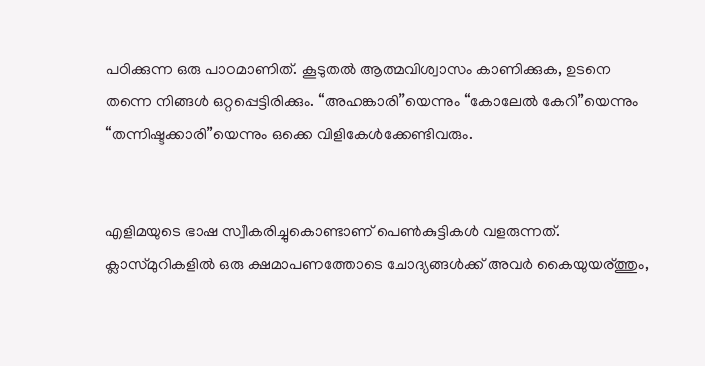പഠിക്കുന്ന ഒരു പാഠമാണിത്. കൂടുതല്‍ ആത്മവിശ്വാസം കാണിക്കുക, ഉടനെ തന്നെ നിങ്ങള്‍ ഒറ്റപ്പെട്ടിരിക്കും. “അഹങ്കാരി’’യെന്നും “കോലേല്‍ കേറി”യെന്നും “തന്നിഷ്ടക്കാരി”യെന്നും ഒക്കെ വിളികേള്‍ക്കേണ്ടിവരും.


എളിമയുടെ ഭാഷ സ്വീകരിച്ചുകൊണ്ടാണ് പെണ്‍കുട്ടികള്‍ വളരുന്നത്‌. ക്ലാസ്മുറികളില്‍ ഒരു ക്ഷമാപണത്തോടെ ചോദ്യങ്ങള്‍ക്ക് അവര്‍ കൈയുയര്ത്തും,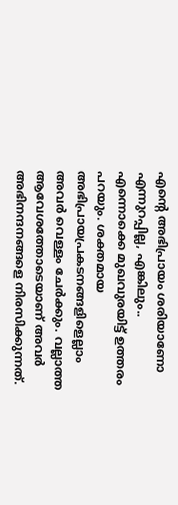എന്റെ അഭിപ്രായം ശരിയാണോ എന്നുറപ്പില്ല, എങ്കിലും.. എന്നൊക്കെ മുഖവുരയിട്ട് ഉത്തരം പറയും. ശക്തമായ അഭിപ്രായപ്രകടനങ്ങളിളെല്ലാം അവര്‍ വെള്ളം ചേര്‍ക്കും. വല്ലാത്ത ആവേശത്തോടെയാണ് അവര്‍ അഭിനന്ദനങ്ങളെ നിരസിക്കുന്നത്.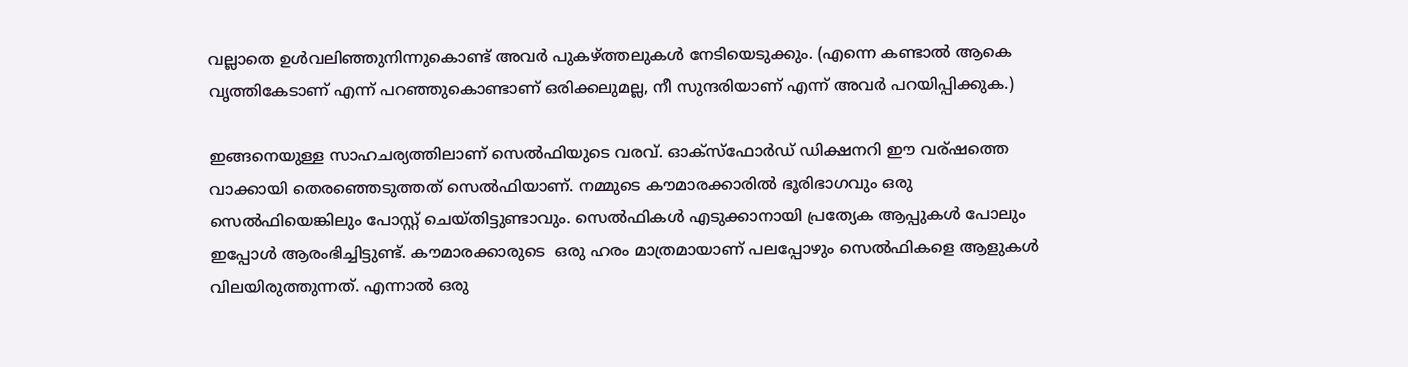വല്ലാതെ ഉള്‍വലിഞ്ഞുനിന്നുകൊണ്ട് അവര്‍ പുകഴ്ത്തലുകള്‍ നേടിയെടുക്കും. (എന്നെ കണ്ടാല്‍ ആകെ വൃത്തികേടാണ് എന്ന് പറഞ്ഞുകൊണ്ടാണ് ഒരിക്കലുമല്ല, നീ സുന്ദരിയാണ് എന്ന് അവര്‍ പറയിപ്പിക്കുക.)

ഇങ്ങനെയുള്ള സാഹചര്യത്തിലാണ് സെല്‍ഫിയുടെ വരവ്. ഓക്സ്ഫോര്‍ഡ് ഡിക്ഷനറി ഈ വര്ഷത്തെ വാക്കായി തെരഞ്ഞെടുത്തത് സെല്‍ഫിയാണ്. നമ്മുടെ കൗമാരക്കാരില്‍ ഭൂരിഭാഗവും ഒരു സെല്‍ഫിയെങ്കിലും പോസ്റ്റ്‌ ചെയ്തിട്ടുണ്ടാവും. സെല്‍ഫികള്‍ എടുക്കാനായി പ്രത്യേക ആപ്പുകള്‍ പോലും ഇപ്പോള്‍ ആരംഭിച്ചിട്ടുണ്ട്. കൗമാരക്കാരുടെ  ഒരു ഹരം മാത്രമായാണ് പലപ്പോഴും സെല്‍ഫികളെ ആളുകള്‍ വിലയിരുത്തുന്നത്. എന്നാല്‍ ഒരു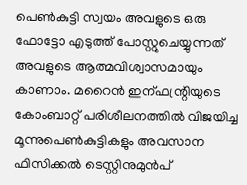പെണ്‍കുട്ടി സ്വയം അവളുടെ ഒരു ഫോട്ടോ എടുത്ത് പോസ്റ്റുചെയ്യുന്നത് അവളുടെ ആത്മവിശ്വാസമായും കാണാം. മറൈന്‍ ഇന്ഫന്റ്രിയുടെ കോംബാറ്റ് പരിശീലനത്തില്‍ വിജയിച്ച മൂന്നുപെണ്‍കുട്ടികളും അവസാന ഫിസിക്കല്‍ ടെസ്റ്റിനുമുന്‍പ്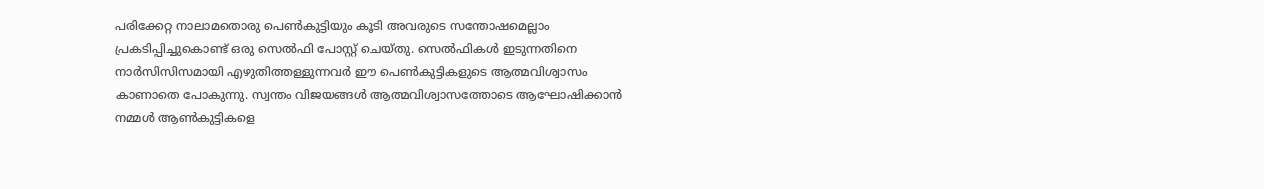പരിക്കേറ്റ നാലാമതൊരു പെണ്‍കുട്ടിയും കൂടി അവരുടെ സന്തോഷമെല്ലാം പ്രകടിപ്പിച്ചുകൊണ്ട് ഒരു സെല്‍ഫി പോസ്റ്റ്‌ ചെയ്തു. സെല്‍ഫികള്‍ ഇടുന്നതിനെ നാര്‍സിസിസമായി എഴുതിത്തള്ളുന്നവര്‍ ഈ പെണ്‍കുട്ടികളുടെ ആത്മവിശ്വാസം കാണാതെ പോകുന്നു. സ്വന്തം വിജയങ്ങള്‍ ആത്മവിശ്വാസത്തോടെ ആഘോഷിക്കാന്‍ നമ്മള്‍ ആണ്‍കുട്ടികളെ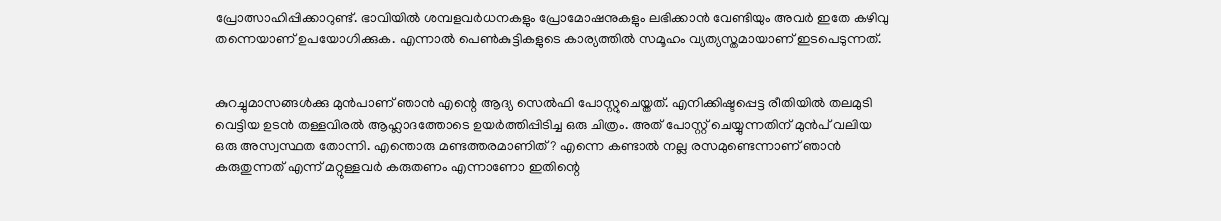പ്രോത്സാഹിപ്പിക്കാറുണ്ട്. ഭാവിയില്‍ ശമ്പളവര്‍ധനകളും പ്രോമോഷനുകളും ലഭിക്കാന്‍ വേണ്ടിയും അവര്‍ ഇതേ കഴിവു തന്നെയാണ് ഉപയോഗിക്കുക. എന്നാല്‍ പെണ്‍കുട്ടികളുടെ കാര്യത്തില്‍ സമൂഹം വ്യത്യസ്തമായാണ് ഇടപെടുന്നത്.


കുറച്ചുമാസങ്ങള്‍ക്കു മുന്‍പാണ് ഞാന്‍ എന്റെ ആദ്യ സെല്‍ഫി പോസ്റ്റുചെയ്തത്. എനിക്കിഷ്ടപ്പെട്ട രീതിയില്‍ തലമുടി വെട്ടിയ ഉടന്‍ തള്ളവിരല്‍ ആഹ്ലാദത്തോടെ ഉയര്‍ത്തിപ്പിടിച്ച ഒരു ചിത്രം. അത് പോസ്റ്റ്‌ ചെയ്യുന്നതിന് മുന്‍പ് വലിയ ഒരു അസ്വസ്ഥത തോന്നി. എന്തൊരു മണ്ടത്തരമാണിത്? എന്നെ കണ്ടാല്‍ നല്ല രസമുണ്ടെന്നാണ് ഞാന്‍ കരുതുന്നത് എന്ന് മറ്റുള്ളവര്‍ കരുതണം എന്നാണോ ഇതിന്റെ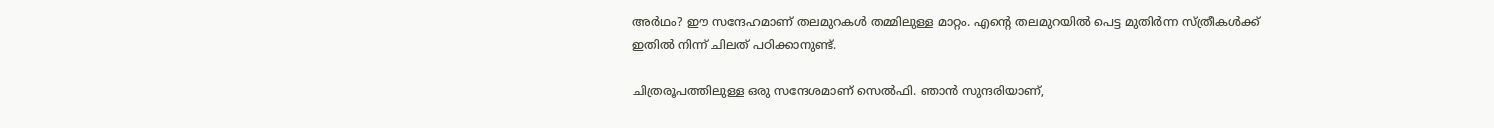അര്‍ഥം? ഈ സന്ദേഹമാണ് തലമുറകള്‍ തമ്മിലുള്ള മാറ്റം. എന്റെ തലമുറയില്‍ പെട്ട മുതിര്‍ന്ന സ്ത്രീകള്‍ക്ക് ഇതില്‍ നിന്ന് ചിലത് പഠിക്കാനുണ്ട്.

ചിത്രരൂപത്തിലുള്ള ഒരു സന്ദേശമാണ് സെല്‍ഫി. ഞാന്‍ സുന്ദരിയാണ്,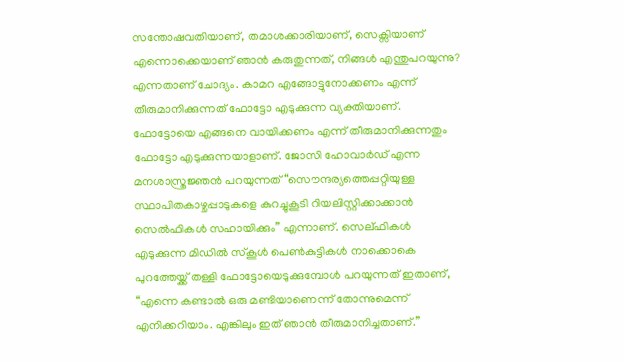സന്തോഷവതിയാണ്, തമാശക്കാരിയാണ്, സെക്സിയാണ് എന്നൊക്കെയാണ് ഞാന്‍ കരുതുന്നത്, നിങ്ങള്‍ എന്തുപറയുന്നു? എന്നതാണ് ചോദ്യം. കാമറ എങ്ങോട്ടുനോക്കണം എന്ന് തീരുമാനിക്കുന്നത് ഫോട്ടോ എടുക്കുന്ന വ്യക്തിയാണ്. ഫോട്ടോയെ എങ്ങനെ വായിക്കണം എന്ന് തീരുമാനിക്കുന്നതും ഫോട്ടോ എടുക്കുന്നയാളാണ്. ജോസി ഹോവാര്‍ഡ് എന്ന മനശാസ്ത്രജ്ഞന്‍ പറയുന്നത് “സൌന്ദര്യത്തെപ്പറ്റിയുള്ള സ്ഥാപിതകാഴ്ചപ്പാടുകളെ കുറച്ചുകൂടി റിയലിസ്റ്റിക്കാക്കാന്‍ സെല്‍ഫികള്‍ സഹായിക്കും” എന്നാണ്. സെല്ഫികള്‍ എടുക്കുന്ന മിഡില്‍ സ്കൂള്‍ പെണ്‍കുട്ടികള്‍ നാക്കൊകെ പുറത്തേയ്ക്ക് തള്ളി ഫോട്ടോയെടുക്കുമ്പോള്‍ പറയുന്നത് ഇതാണ്, “എന്നെ കണ്ടാല്‍ ഒരു മണ്ടിയാണെന്ന് തോന്നുമെന്ന് എനിക്കറിയാം. എങ്കിലും ഇത് ഞാന്‍ തീരുമാനിച്ചതാണ്.”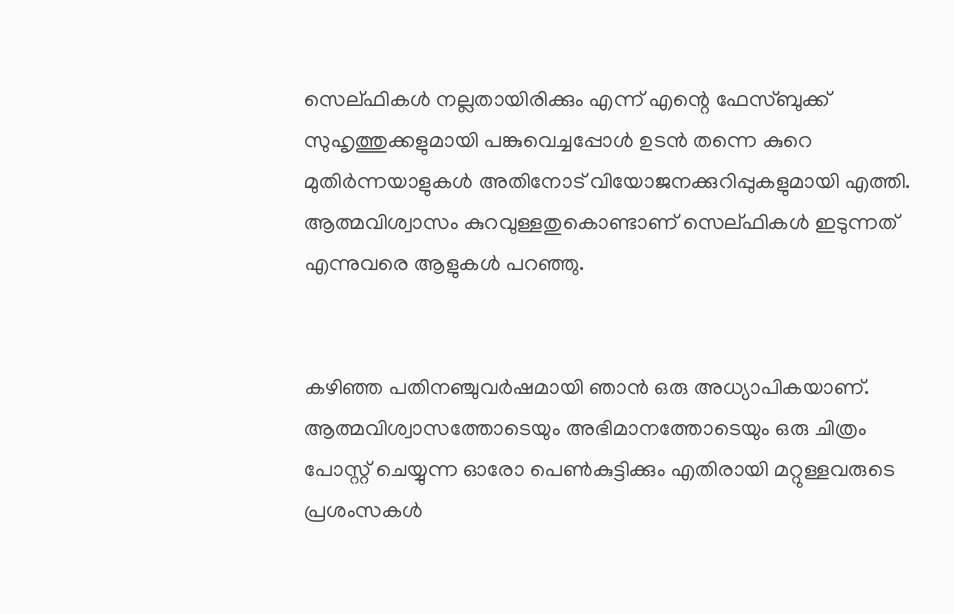സെല്ഫികള്‍ നല്ലതായിരിക്കും എന്ന് എന്റെ ഫേസ്ബുക്ക് സുഹൃത്തുക്കളുമായി പങ്കുവെച്ചപ്പോള്‍ ഉടന്‍ തന്നെ കുറെ മുതിര്‍ന്നയാളുകള്‍ അതിനോട്‌ വിയോജനക്കുറിപ്പുകളുമായി എത്തി. ആത്മവിശ്വാസം കുറവുള്ളതുകൊണ്ടാണ് സെല്ഫികള്‍ ഇടുന്നത് എന്നുവരെ ആളുകള്‍ പറഞ്ഞു.


കഴിഞ്ഞ പതിനഞ്ചുവര്‍ഷമായി ഞാന്‍ ഒരു അധ്യാപികയാണ്. ആത്മവിശ്വാസത്തോടെയും അഭിമാനത്തോടെയും ഒരു ചിത്രം പോസ്റ്റ്‌ ചെയ്യുന്ന ഓരോ പെണ്‍കുട്ടിക്കും എതിരായി മറ്റുള്ളവരുടെ പ്രശംസകള്‍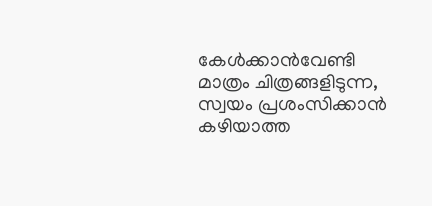കേള്‍ക്കാന്‍വേണ്ടി മാത്രം ചിത്രങ്ങളിടുന്ന, സ്വയം പ്രശംസിക്കാന്‍ കഴിയാത്ത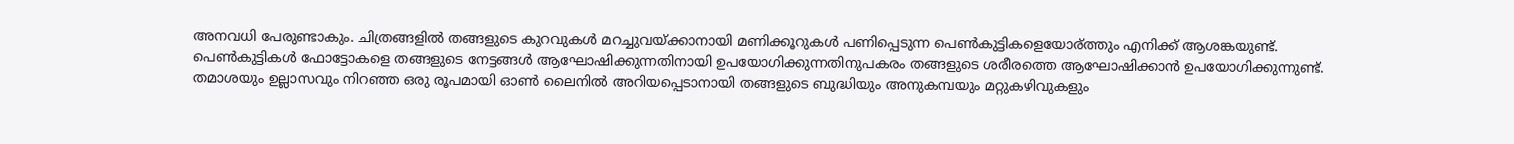അനവധി പേരുണ്ടാകും. ചിത്രങ്ങളില്‍ തങ്ങളുടെ കുറവുകള്‍ മറച്ചുവയ്ക്കാനായി മണിക്കൂറുകള്‍ പണിപ്പെടുന്ന പെണ്‍കുട്ടികളെയോര്ത്തും എനിക്ക് ആശങ്കയുണ്ട്. പെണ്‍കുട്ടികള്‍ ഫോട്ടോകളെ തങ്ങളുടെ നേട്ടങ്ങള്‍ ആഘോഷിക്കുന്നതിനായി ഉപയോഗിക്കുന്നതിനുപകരം തങ്ങളുടെ ശരീരത്തെ ആഘോഷിക്കാന്‍ ഉപയോഗിക്കുന്നുണ്ട്. തമാശയും ഉല്ലാസവും നിറഞ്ഞ ഒരു രൂപമായി ഓണ്‍ ലൈനില്‍ അറിയപ്പെടാനായി തങ്ങളുടെ ബുദ്ധിയും അനുകമ്പയും മറ്റുകഴിവുകളും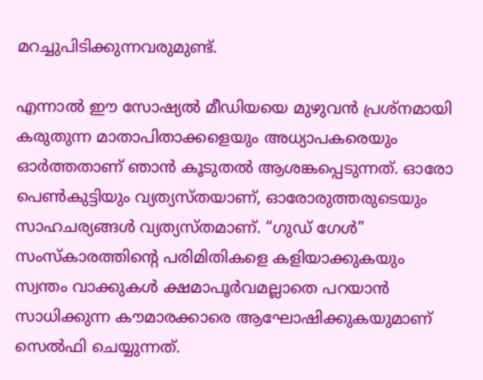മറച്ചുപിടിക്കുന്നവരുമുണ്ട്‌.

എന്നാല്‍ ഈ സോഷ്യല്‍ മീഡിയയെ മുഴുവന്‍ പ്രശ്നമായി കരുതുന്ന മാതാപിതാക്കളെയും അധ്യാപകരെയും ഓര്‍ത്തതാണ് ഞാന്‍ കൂടുതല്‍ ആശങ്കപ്പെടുന്നത്. ഓരോ പെണ്‍കുട്ടിയും വ്യത്യസ്തയാണ്, ഓരോരുത്തരുടെയും സാഹചര്യങ്ങള്‍ വ്യത്യസ്തമാണ്. “ഗുഡ് ഗേള്‍” സംസ്കാരത്തിന്റെ പരിമിതികളെ കളിയാക്കുകയും സ്വന്തം വാക്കുകള്‍ ക്ഷമാപൂര്‍വമല്ലാതെ പറയാന്‍ സാധിക്കുന്ന കൗമാരക്കാരെ ആഘോഷിക്കുകയുമാണ് സെല്‍ഫി ചെയ്യുന്നത്.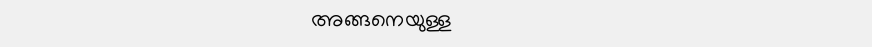അങ്ങനെയുള്ള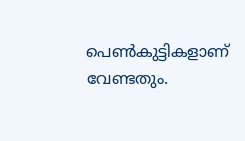പെണ്‍കുട്ടികളാണ് വേണ്ടതും.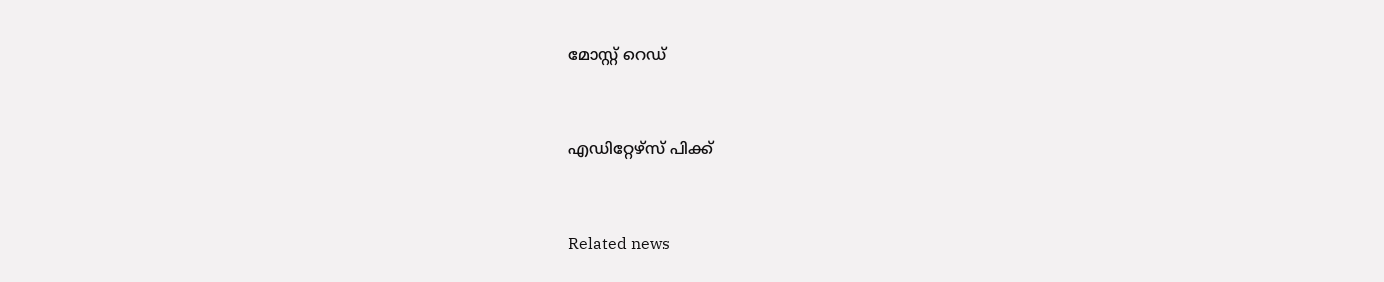മോസ്റ്റ് റെഡ്


എഡിറ്റേഴ്സ് പിക്ക്


Related news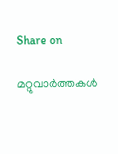Share on

മറ്റുവാര്‍ത്തകള്‍